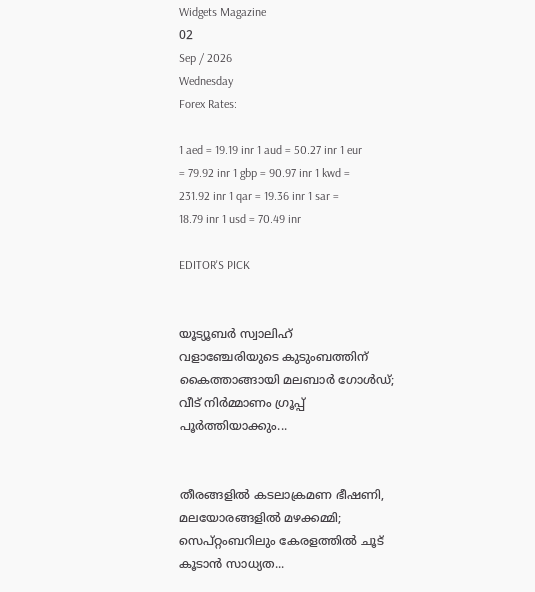Widgets Magazine
02
Sep / 2026
Wednesday
Forex Rates:

1 aed = 19.19 inr 1 aud = 50.27 inr 1 eur = 79.92 inr 1 gbp = 90.97 inr 1 kwd = 231.92 inr 1 qar = 19.36 inr 1 sar = 18.79 inr 1 usd = 70.49 inr

EDITOR'S PICK


യൂട്യൂബർ സ്വാലിഹ് വളാഞ്ചേരിയുടെ കുടുംബത്തിന് കൈത്താങ്ങായി മലബാർ ഗോൾഡ്; വീട് നിർമ്മാണം ഗ്രൂപ്പ് പൂർത്തിയാക്കും...


തീരങ്ങളിൽ കടലാക്രമണ ഭീഷണി, മലയോരങ്ങളിൽ മഴക്കമ്മി; സെപ്റ്റംബറിലും കേരളത്തിൽ ചൂട് കൂടാൻ സാധ്യത...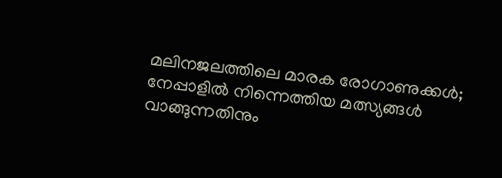മലിനജലത്തിലെ മാരക രോഗാണുക്കൾ; നേപ്പാളിൽ നിന്നെത്തിയ മത്സ്യങ്ങൾ വാങ്ങുന്നതിനും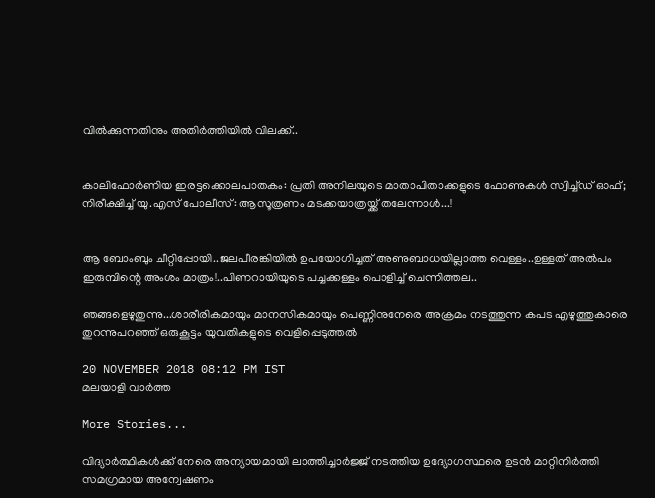വിൽക്കുന്നതിനും അതിർത്തിയിൽ വിലക്ക്..


കാലിഫോർണിയ ഇരട്ടക്കൊലപാതകം: പ്രതി അനിലയുടെ മാതാപിതാക്കളുടെ ഫോണുകൾ സ്വിച്ച്ഡ് ഓഫ്; നിരീക്ഷിച്ച് യു.എസ് പോലീസ്: ആസൂത്രണം മടക്കയാത്രയ്ക്ക് തലേന്നാൾ...!


ആ ബോംബും ചീറ്റിപ്പോയി..ജലപീരങ്കിയിൽ ഉപയോഗിച്ചത് അണുബാധയില്ലാത്ത വെള്ളം..ഉള്ളത് അല്‍പം ഇരുമ്പിന്റെ അംശം മാത്രം!..പിണറായിയുടെ പച്ചക്കള്ളം പൊളിച്ച് ചെന്നിത്തല..

ഞങ്ങളെഴുതുന്നു...ശാരീരികമായും മാനസികമായും പെണ്ണിനുനേരെ അക്രമം നടത്തുന്ന കപട എഴുത്തുകാരെ തുറന്നുപറഞ്ഞ് ഒരുകൂട്ടം യുവതികളുടെ വെളിപ്പെടുത്തൽ

20 NOVEMBER 2018 08:12 PM IST
മലയാളി വാര്‍ത്ത

More Stories...

വിദ്യാർത്ഥികൾക്ക് നേരെ അന്യായമായി ലാത്തിച്ചാർജ്ജ് നടത്തിയ ഉദ്യോഗസ്ഥരെ ഉടൻ മാറ്റിനിർത്തി സമഗ്രമായ അന്വേഷണം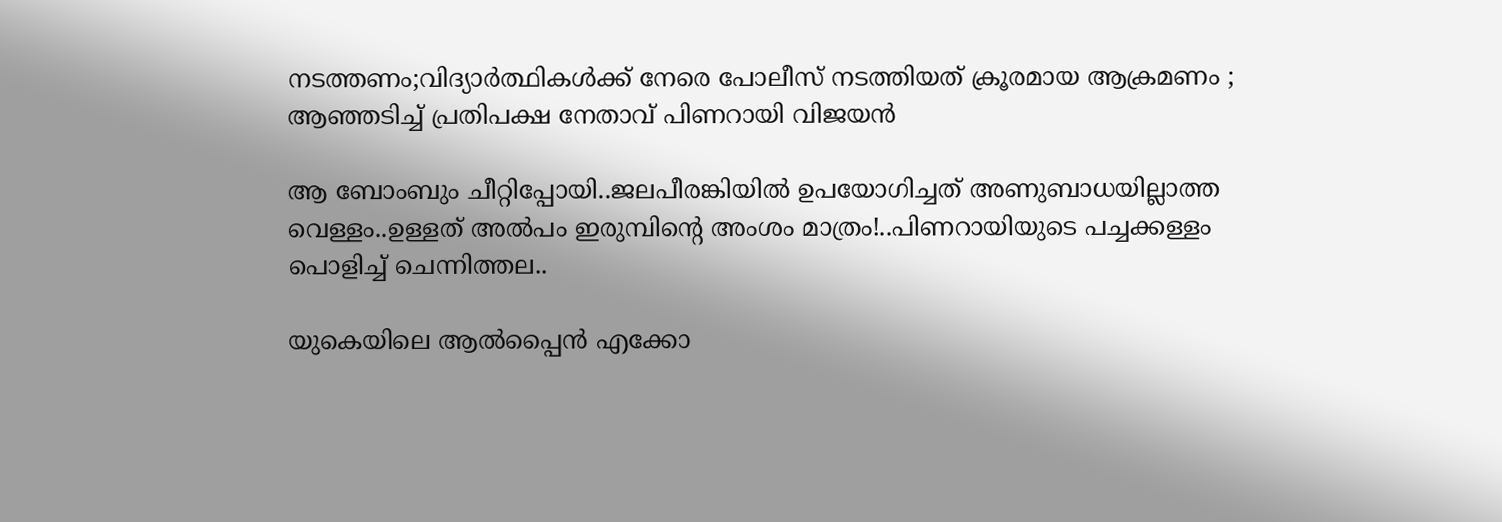നടത്തണം;വിദ്യാർത്ഥികൾക്ക് നേരെ പോലീസ് നടത്തിയത് ക്രൂരമായ ആക്രമണം ; ആഞ്ഞടിച്ച് പ്രതിപക്ഷ നേതാവ് പിണറായി വിജയൻ

ആ ബോംബും ചീറ്റിപ്പോയി..ജലപീരങ്കിയിൽ ഉപയോഗിച്ചത് അണുബാധയില്ലാത്ത വെള്ളം..ഉള്ളത് അല്‍പം ഇരുമ്പിന്റെ അംശം മാത്രം!..പിണറായിയുടെ പച്ചക്കള്ളം പൊളിച്ച് ചെന്നിത്തല..

യുകെയിലെ ആൽപ്പൈൻ എക്കോ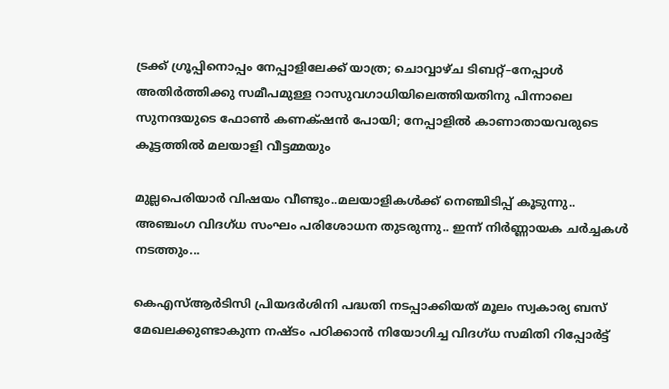ട്രക്ക് ഗ്രൂപ്പിനൊപ്പം നേപ്പാളിലേക്ക് യാത്ര; ചൊവ്വാഴ്ച ടിബറ്റ്–നേപ്പാൾ അതിർത്തിക്കു സമീപമുള്ള റാസുവഗാധിയിലെത്തിയതിനു പിന്നാലെ സുനന്ദയുടെ ഫോൺ കണക്‌ഷൻ പോയി; നേപ്പാളിൽ കാണാതായവരുടെ കൂട്ടത്തിൽ മലയാളി വീട്ടമ്മയും

മുല്ലപെരിയാർ വിഷയം വീണ്ടും..മലയാളികൾക്ക് നെഞ്ചിടിപ്പ് കൂടുന്നു.. അഞ്ചംഗ വിദഗ്‌ധ സംഘം പരിശോധന തുടരുന്നു.. ഇന്ന് നിര്‍ണ്ണായക ചര്‍ച്ചകള്‍ നടത്തും...

കെഎസ്ആർടിസി പ്രിയദർശിനി പദ്ധതി നടപ്പാക്കിയത് മൂലം സ്വകാര്യ ബസ് മേഖലക്കുണ്ടാകുന്ന നഷ്ടം പഠിക്കാൻ നിയോഗിച്ച വിദഗ്ധ സമിതി റിപ്പോർട്ട്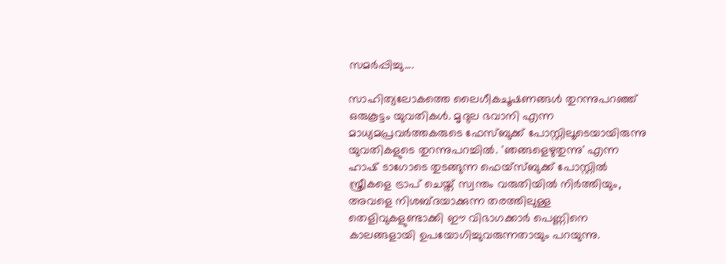സമർപ്പിച്ചു....

സാഹിത്യലോകത്തെ ലൈഗീകചൂഷണങ്ങൾ തുറന്നുപറഞ്ഞ് ഒരുകൂട്ടം യുവതികൾ. മൃദുല ഭവാനി എന്ന മാധ്യമപ്രവർത്തകരുടെ ഫേസ്ബുക്ക് പോസ്റ്റിലൂടെയായിരുന്നു യുവതികളുടെ തുറന്നുപറച്ചിൽ. 'ഞങ്ങളെഴുതുന്നു' എന്ന ഹാഷ് ടാഗോടെ തുടങ്ങുന്ന ഫെയ്‌സ്‌ബുക്ക്‌ പോസ്റ്റിൽ സ്ത്രീകളെ ട്രാപ് ചെയ്ത് സ്വന്തം വരുതിയില്‍ നിര്‍ത്തിയും, അവളെ നിശബ്ദയാക്കുന്ന തരത്തിലുള്ള തെളിവുകളുണ്ടാക്കി ഈ വിഭാഗക്കാര്‍ പെണ്ണിനെ കാലങ്ങളായി ഉപയോഗിച്ചുവരുന്നതായും പറയുന്നു.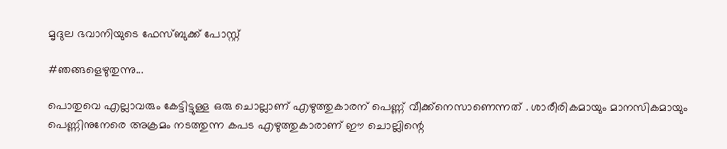മൃദുല ഭവാനിയുടെ ഫേസ്ബുക്ക് പോസ്റ്റ്

#ഞങ്ങളെഴുതുന്നു...

പൊതുവെ എല്ലാവരും കേട്ടിട്ടുള്ള ഒരു ചൊല്ലാണ് എഴുത്തുകാരന് പെണ്ണ് വീക്ക്നെസാണെന്നത് . ശാരീരികമായും മാനസികമായും പെണ്ണിനുനേരെ അക്രമം നടത്തുന്ന കപട എഴുത്തുകാരാണ് ഈ ചൊല്ലിന്റെ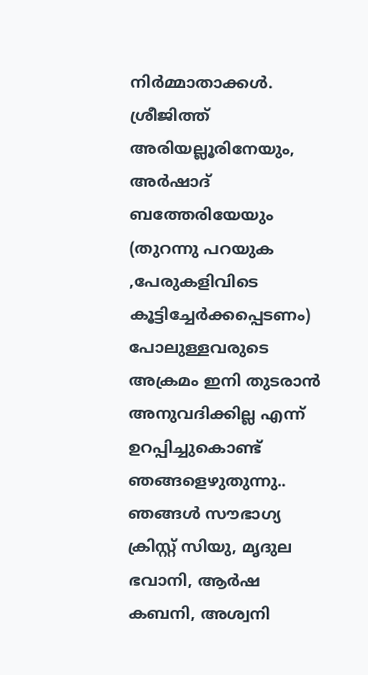നിര്‍മ്മാതാക്കള്‍.
ശ്രീജിത്ത് അരിയല്ലൂരിനേയും, അര്‍ഷാദ് ബത്തേരിയേയും (തുറന്നു പറയുക ,പേരുകളിവിടെ കൂട്ടിച്ചേര്‍ക്കപ്പെടണം) പോലുള്ളവരുടെ അക്രമം ഇനി തുടരാന്‍ അനുവദിക്കില്ല എന്ന് ഉറപ്പിച്ചുകൊണ്ട് ഞങ്ങളെഴുതുന്നു..
ഞങ്ങള്‍ സൗഭാഗ്യ ക്രിസ്റ്റ് സിയു, മൃദുല ഭവാനി, ആര്‍ഷ കബനി, അശ്വനി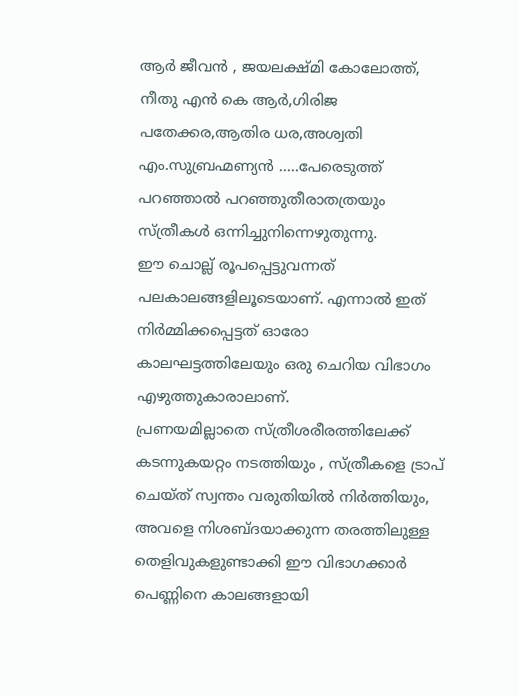ആര്‍ ജീവന്‍ , ജയലക്ഷ്മി കോലോത്ത്, നീതു എന്‍ കെ ആര്‍,ഗിരിജ പതേക്കര,ആതിര ധര,അശ്വതി എം.സുബ്രഹ്മണ്യന്‍ .....പേരെടുത്ത് പറഞ്ഞാല്‍ പറഞ്ഞുതീരാതത്രയും സ്ത്രീകള്‍ ഒന്നിച്ചുനിന്നെഴുതുന്നു.
ഈ ചൊല്ല് രൂപപ്പെട്ടുവന്നത് പലകാലങ്ങളിലൂടെയാണ്. എന്നാല്‍ ഇത് നിര്‍മ്മിക്കപ്പെട്ടത് ഓരോ കാലഘട്ടത്തിലേയും ഒരു ചെറിയ വിഭാഗം എഴുത്തുകാരാലാണ്.
പ്രണയമില്ലാതെ സ്ത്രീശരീരത്തിലേക്ക് കടന്നുകയറ്റം നടത്തിയും , സ്ത്രീകളെ ട്രാപ് ചെയ്ത് സ്വന്തം വരുതിയില്‍ നിര്‍ത്തിയും, അവളെ നിശബ്ദയാക്കുന്ന തരത്തിലുള്ള തെളിവുകളുണ്ടാക്കി ഈ വിഭാഗക്കാര്‍ പെണ്ണിനെ കാലങ്ങളായി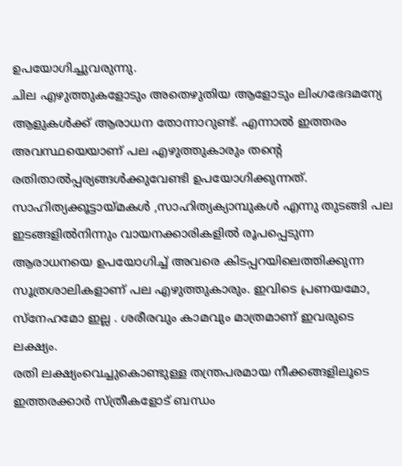ഉപയോഗിച്ചുവരുന്നു.
ചില എഴുത്തുകളോടും അതെഴുതിയ ആളോടും ലിംഗഭേദമന്യേ ആളുകള്‍ക്ക് ആരാധന തോന്നാറുണ്ട്. എന്നാല്‍ ഇത്തരം അവസ്ഥയെയാണ് പല എഴുത്തുകാരും തന്റെ രതിതാല്‍പ്പര്യങ്ങള്‍ക്കുവേണ്ടി ഉപയോഗിക്കുന്നത്. സാഹിത്യക്കൂട്ടായ്മകള്‍ ,സാഹിത്യക്യാമ്പുകള്‍ എന്നു തുടങ്ങി പല ഇടങ്ങളില്‍നിന്നും വായനക്കാരികളില്‍ രൂപപ്പെടുന്ന ആരാധനയെ ഉപയോഗിച്ച് അവരെ കിടപ്പറയിലെത്തിക്കുന്ന സൂത്രശാലികളാണ് പല എഴുത്തുകാരും. ഇവിടെ പ്രണയമോ, സ്നേഹമോ ഇല്ല . ശരീരവും കാമവും മാത്രമാണ് ഇവരുടെ ലക്ഷ്യം.
രതി ലക്ഷ്യംവെച്ചുകൊണ്ടുള്ള തന്ത്രപരമായ നീക്കങ്ങളിലൂടെ ഇത്തരക്കാര്‍ സ്ത്രീകളോട് ബന്ധം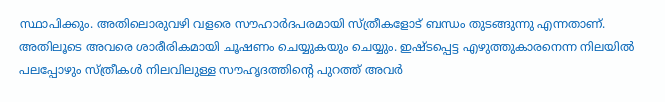സ്ഥാപിക്കും. അതിലൊരുവഴി വളരെ സൗഹാര്‍ദപരമായി സ്ത്രീകളോട് ബന്ധം തുടങ്ങുന്നു എന്നതാണ്. അതിലൂടെ അവരെ ശാരീരികമായി ചൂഷണം ചെയ്യുകയും ചെയ്യും. ഇഷ്ടപ്പെട്ട എഴുത്തുകാരനെന്ന നിലയില്‍ പലപ്പോഴും സ്ത്രീകള്‍ നിലവിലുള്ള സൗഹൃദത്തിന്റെ പുറത്ത് അവര്‍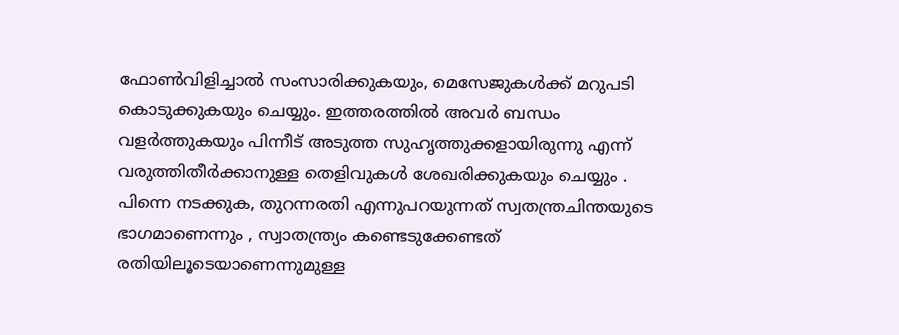ഫോണ്‍വിളിച്ചാല്‍ സംസാരിക്കുകയും, മെസേജുകള്‍ക്ക് മറുപടി കൊടുക്കുകയും ചെയ്യും. ഇത്തരത്തില്‍ അവര്‍ ബന്ധം വളര്‍ത്തുകയും പിന്നീട് അടുത്ത സുഹൃത്തുക്കളായിരുന്നു എന്ന് വരുത്തിതീര്‍ക്കാനുള്ള തെളിവുകള്‍ ശേഖരിക്കുകയും ചെയ്യും . പിന്നെ നടക്കുക, തുറന്നരതി എന്നുപറയുന്നത് സ്വതന്ത്രചിന്തയുടെ ഭാഗമാണെന്നും , സ്വാതന്ത്ര്യം കണ്ടെടുക്കേണ്ടത് രതിയിലൂടെയാണെന്നുമുള്ള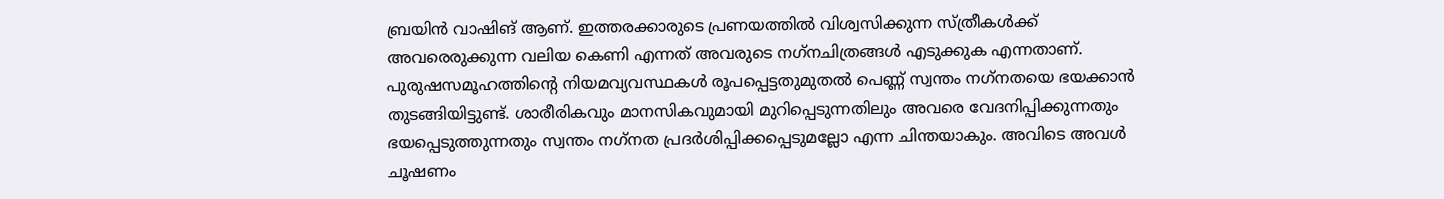ബ്രയിന്‍ വാഷിങ് ആണ്. ഇത്തരക്കാരുടെ പ്രണയത്തില്‍ വിശ്വസിക്കുന്ന സ്ത്രീകള്‍ക്ക് അവരെരുക്കുന്ന വലിയ കെണി എന്നത് അവരുടെ നഗ്‌നചിത്രങ്ങള്‍ എടുക്കുക എന്നതാണ്. പുരുഷസമൂഹത്തിന്റെ നിയമവ്യവസ്ഥകള്‍ രൂപപ്പെട്ടതുമുതല്‍ പെണ്ണ് സ്വന്തം നഗ്‌നതയെ ഭയക്കാന്‍ തുടങ്ങിയിട്ടുണ്ട്. ശാരീരികവും മാനസികവുമായി മുറിപ്പെടുന്നതിലും അവരെ വേദനിപ്പിക്കുന്നതും ഭയപ്പെടുത്തുന്നതും സ്വന്തം നഗ്‌നത പ്രദര്‍ശിപ്പിക്കപ്പെടുമല്ലോ എന്ന ചിന്തയാകും. അവിടെ അവള്‍ ചൂഷണം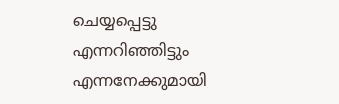ചെയ്യപ്പെട്ടു എന്നറിഞ്ഞിട്ടും എന്നനേക്കുമായി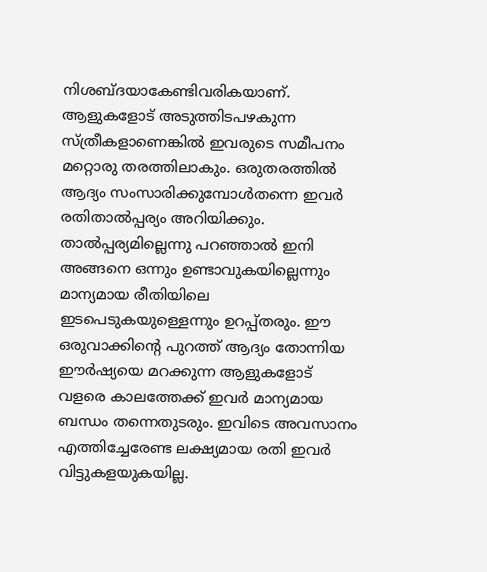നിശബ്ദയാകേണ്ടിവരികയാണ്.
ആളുകളോട് അടുത്തിടപഴകുന്ന സ്ത്രീകളാണെങ്കില്‍ ഇവരുടെ സമീപനം മറ്റൊരു തരത്തിലാകും. ഒരുതരത്തില്‍ ആദ്യം സംസാരിക്കുമ്പോള്‍തന്നെ ഇവര്‍ രതിതാല്‍പ്പര്യം അറിയിക്കും. താല്‍പ്പര്യമില്ലെന്നു പറഞ്ഞാല്‍ ഇനി അങ്ങനെ ഒന്നും ഉണ്ടാവുകയില്ലെന്നും മാന്യമായ രീതിയിലെ ഇടപെടുകയുള്ളെന്നും ഉറപ്പ്തരും. ഈ ഒരുവാക്കിന്റെ പുറത്ത് ആദ്യം തോന്നിയ ഈര്‍ഷ്യയെ മറക്കുന്ന ആളുകളോട് വളരെ കാലത്തേക്ക് ഇവര്‍ മാന്യമായ ബന്ധം തന്നെതുടരും. ഇവിടെ അവസാനം എത്തിച്ചേരേണ്ട ലക്ഷ്യമായ രതി ഇവര്‍ വിട്ടുകളയുകയില്ല.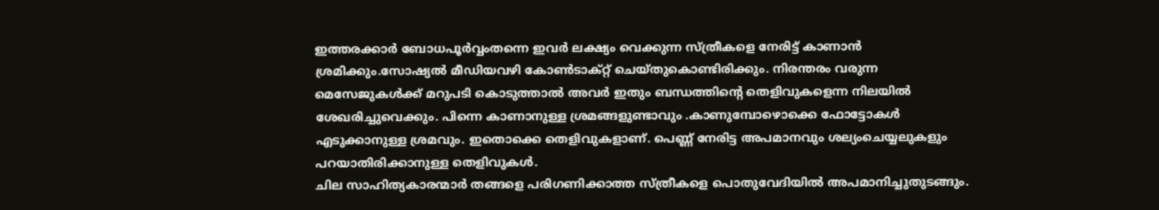ഇത്തരക്കാര്‍ ബോധപൂര്‍വ്വംതന്നെ ഇവര്‍ ലക്ഷ്യം വെക്കുന്ന സ്ത്രീകളെ നേരിട്ട് കാണാന്‍ ശ്രമിക്കും.സോഷ്യല്‍ മീഡിയവഴി കോണ്‍ടാക്റ്റ് ചെയ്തുകൊണ്ടിരിക്കും. നിരന്തരം വരുന്ന മെസേജുകള്‍ക്ക് മറുപടി കൊടുത്താല്‍ അവര്‍ ഇതും ബന്ധത്തിന്റെ തെളിവുകളെന്ന നിലയില്‍ ശേഖരിച്ചുവെക്കും. പിന്നെ കാണാനുള്ള ശ്രമങ്ങളുണ്ടാവും .കാണുമ്പോഴൊക്കെ ഫോട്ടോകള്‍ എടുക്കാനുള്ള ശ്രമവും. ഇതൊക്കെ തെളിവുകളാണ്. പെണ്ണ് നേരിട്ട അപമാനവും ശല്യംചെയ്യലുകളും പറയാതിരിക്കാനുള്ള തെളിവുകള്‍.
ചില സാഹിത്യകാരന്മാര്‍ തങ്ങളെ പരിഗണിക്കാത്ത സ്ത്രീകളെ പൊതുവേദിയില്‍ അപമാനിച്ചുതുടങ്ങും.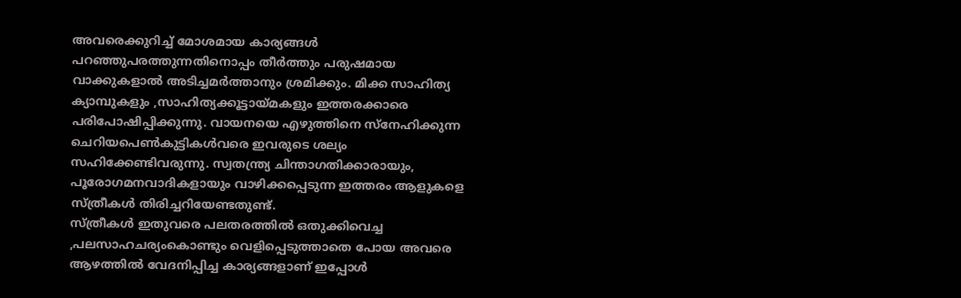അവരെക്കുറിച്ച് മോശമായ കാര്യങ്ങള്‍ പറഞ്ഞുപരത്തുന്നതിനൊപ്പം തീര്‍ത്തും പരുഷമായ വാക്കുകളാല്‍ അടിച്ചമര്‍ത്താനും ശ്രമിക്കും. മിക്ക സാഹിത്യ ക്യാമ്പുകളും ,സാഹിത്യക്കൂട്ടായ്മകളും ഇത്തരക്കാരെ പരിപോഷിപ്പിക്കുന്നു. വായനയെ എഴുത്തിനെ സ്നേഹിക്കുന്ന ചെറിയപെണ്‍കുട്ടികള്‍വരെ ഇവരുടെ ശല്യം സഹിക്കേണ്ടിവരുന്നു. സ്വതന്ത്ര്യ ചിന്താഗതിക്കാരായും, പൂരോഗമനവാദികളായും വാഴിക്കപ്പെടുന്ന ഇത്തരം ആളുകളെ സ്ത്രീകള്‍ തിരിച്ചറിയേണ്ടതുണ്ട്.
സ്ത്രീകള്‍ ഇതുവരെ പലതരത്തില്‍ ഒതുക്കിവെച്ച ,പലസാഹചര്യംകൊണ്ടും വെളിപ്പെടുത്താതെ പോയ അവരെ ആഴത്തില്‍ വേദനിപ്പിച്ച കാര്യങ്ങളാണ് ഇപ്പോള്‍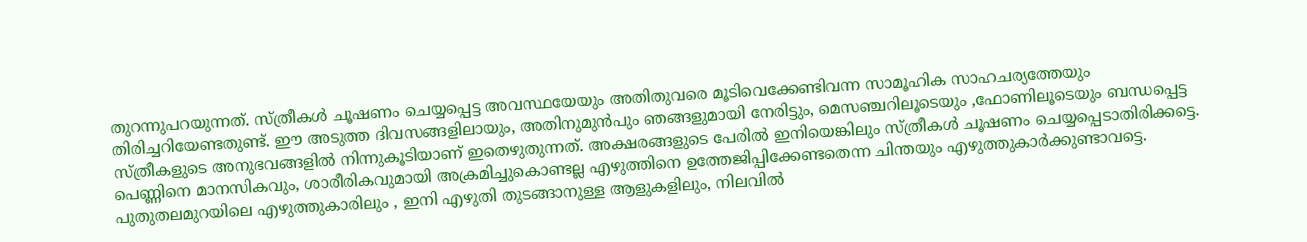തുറന്നുപറയുന്നത്. സ്ത്രീകള്‍ ചൂഷണം ചെയ്യപ്പെട്ട അവസ്ഥയേയും അതിതുവരെ മൂടിവെക്കേണ്ടിവന്ന സാമൂഹിക സാഹചര്യത്തേയും തിരിച്ചറിയേണ്ടതുണ്ട്. ഈ അടുത്ത ദിവസങ്ങളിലായും, അതിനുമുന്‍പും ഞങ്ങളുമായി നേരിട്ടും, മെസഞ്ചറിലൂടെയും ,ഫോണിലൂടെയും ബന്ധപ്പെട്ട സ്ത്രീകളുടെ അനുഭവങ്ങളില്‍ നിന്നുകൂടിയാണ് ഇതെഴുതുന്നത്. അക്ഷരങ്ങളുടെ പേരില്‍ ഇനിയെങ്കിലും സ്ത്രീകള്‍ ചൂഷണം ചെയ്യപ്പെടാതിരിക്കട്ടെ. പെണ്ണിനെ മാനസികവും, ശാരീരികവുമായി അക്രമിച്ചുകൊണ്ടല്ല എഴുത്തിനെ ഉത്തേജിപ്പിക്കേണ്ടതെന്ന ചിന്തയും എഴുത്തുകാര്‍ക്കുണ്ടാവട്ടെ.
പുതുതലമുറയിലെ എഴുത്തുകാരിലും , ഇനി എഴുതി തുടങ്ങാനുള്ള ആളുകളിലും, നിലവില്‍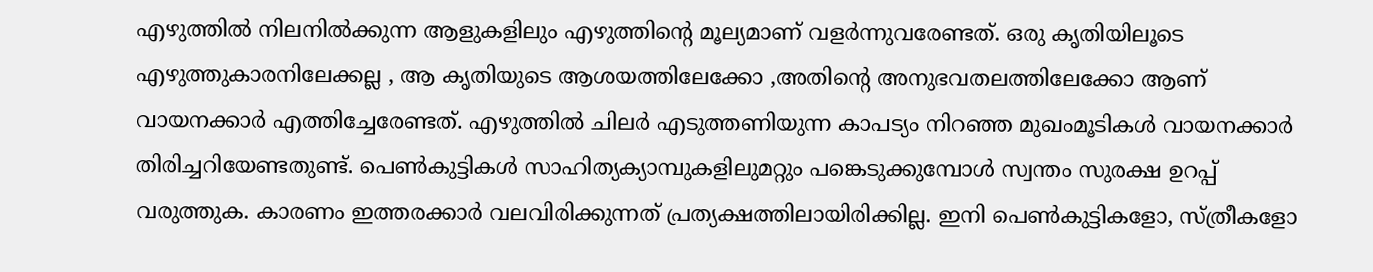എഴുത്തില്‍ നിലനില്‍ക്കുന്ന ആളുകളിലും എഴുത്തിന്റെ മൂല്യമാണ് വളര്‍ന്നുവരേണ്ടത്. ഒരു കൃതിയിലൂടെ എഴുത്തുകാരനിലേക്കല്ല , ആ കൃതിയുടെ ആശയത്തിലേക്കോ ,അതിന്റെ അനുഭവതലത്തിലേക്കോ ആണ് വായനക്കാര്‍ എത്തിച്ചേരേണ്ടത്. എഴുത്തില്‍ ചിലര്‍ എടുത്തണിയുന്ന കാപട്യം നിറഞ്ഞ മുഖംമൂടികള്‍ വായനക്കാര്‍ തിരിച്ചറിയേണ്ടതുണ്ട്. പെണ്‍കുട്ടികള്‍ സാഹിത്യക്യാമ്പുകളിലുമറ്റും പങ്കെടുക്കുമ്പോള്‍ സ്വന്തം സുരക്ഷ ഉറപ്പ് വരുത്തുക. കാരണം ഇത്തരക്കാര്‍ വലവിരിക്കുന്നത് പ്രത്യക്ഷത്തിലായിരിക്കില്ല. ഇനി പെണ്‍കുട്ടികളോ, സ്ത്രീകളോ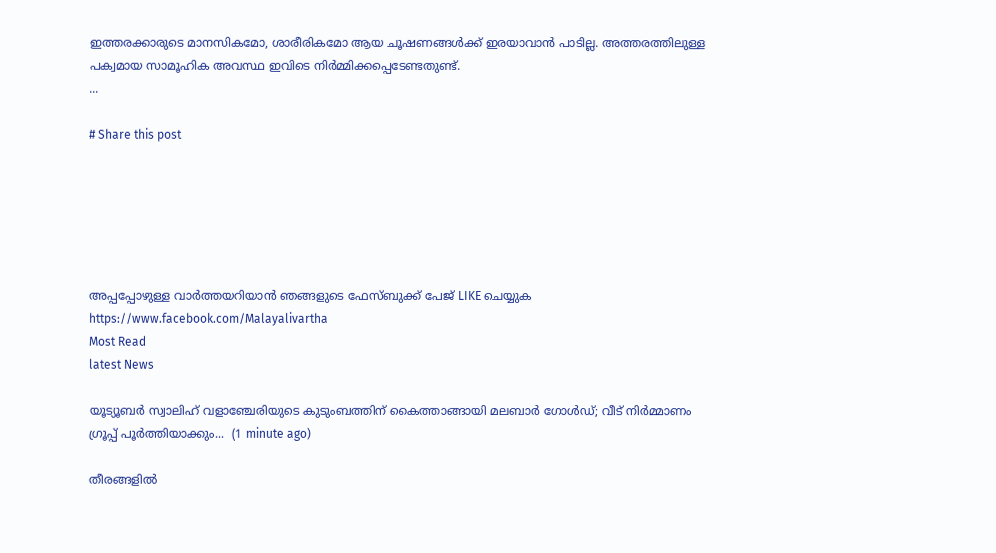ഇത്തരക്കാരുടെ മാനസികമോ, ശാരീരികമോ ആയ ചൂഷണങ്ങള്‍ക്ക് ഇരയാവാന്‍ പാടില്ല. അത്തരത്തിലുള്ള പക്വമായ സാമൂഹിക അവസ്ഥ ഇവിടെ നിര്‍മ്മിക്കപ്പെടേണ്ടതുണ്ട്.
...

# Share this post






അപ്പപ്പോഴുള്ള വാര്‍ത്തയറിയാന്‍ ഞങ്ങളുടെ ഫേസ്‌ബുക്ക്‌ പേജ് LIKE ചെയ്യുക
https://www.facebook.com/Malayalivartha
Most Read
latest News

യൂട്യൂബർ സ്വാലിഹ് വളാഞ്ചേരിയുടെ കുടുംബത്തിന് കൈത്താങ്ങായി മലബാർ ഗോൾഡ്; വീട് നിർമ്മാണം ഗ്രൂപ്പ് പൂർത്തിയാക്കും...  (1 minute ago)

തീരങ്ങളിൽ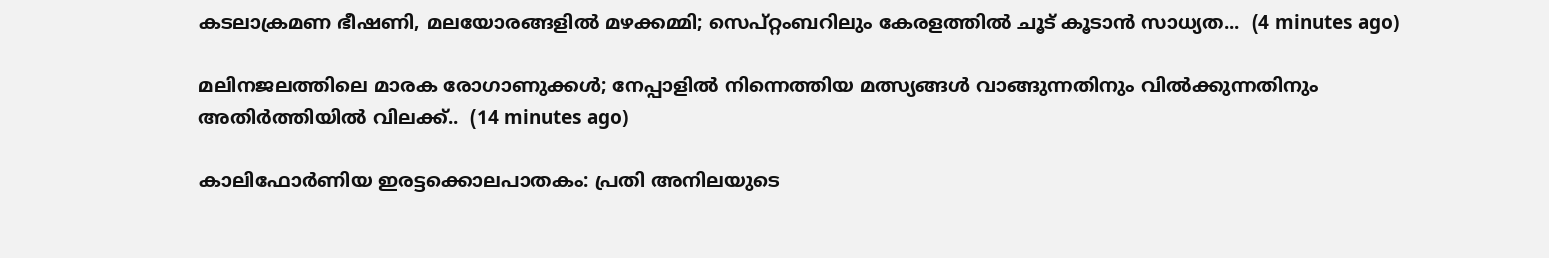കടലാക്രമണ ഭീഷണി, മലയോരങ്ങളിൽ മഴക്കമ്മി; സെപ്റ്റംബറിലും കേരളത്തിൽ ചൂട് കൂടാൻ സാധ്യത...  (4 minutes ago)

മലിനജലത്തിലെ മാരക രോഗാണുക്കൾ; നേപ്പാളിൽ നിന്നെത്തിയ മത്സ്യങ്ങൾ വാങ്ങുന്നതിനും വിൽക്കുന്നതിനും അതിർത്തിയിൽ വിലക്ക്..  (14 minutes ago)

കാലിഫോർണിയ ഇരട്ടക്കൊലപാതകം: പ്രതി അനിലയുടെ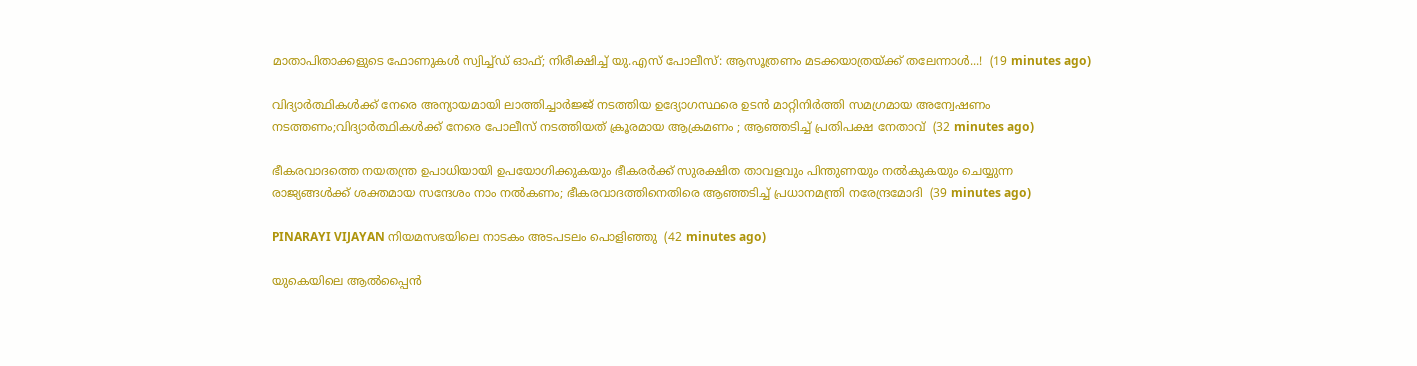മാതാപിതാക്കളുടെ ഫോണുകൾ സ്വിച്ച്ഡ് ഓഫ്; നിരീക്ഷിച്ച് യു.എസ് പോലീസ്: ആസൂത്രണം മടക്കയാത്രയ്ക്ക് തലേന്നാൾ...!  (19 minutes ago)

വിദ്യാർത്ഥികൾക്ക് നേരെ അന്യായമായി ലാത്തിച്ചാർജ്ജ് നടത്തിയ ഉദ്യോഗസ്ഥരെ ഉടൻ മാറ്റിനിർത്തി സമഗ്രമായ അന്വേഷണം നടത്തണം;വിദ്യാർത്ഥികൾക്ക് നേരെ പോലീസ് നടത്തിയത് ക്രൂരമായ ആക്രമണം ; ആഞ്ഞടിച്ച് പ്രതിപക്ഷ നേതാവ്  (32 minutes ago)

ഭീകരവാദത്തെ നയതന്ത്ര ഉപാധിയായി ഉപയോഗിക്കുകയും ഭീകരർക്ക് സുരക്ഷിത താവളവും പിന്തുണയും നൽകുകയും ചെയ്യുന്ന രാജ്യങ്ങൾക്ക് ശക്തമായ സന്ദേശം നാം നൽകണം; ഭീകരവാദത്തിനെതിരെ ആഞ്ഞടിച്ച് പ്രധാനമന്ത്രി നരേന്ദ്രമോദി  (39 minutes ago)

PINARAYI VIJAYAN നിയമസഭയിലെ നാടകം അടപടലം പൊളിഞ്ഞു  (42 minutes ago)

യുകെയിലെ ആൽപ്പൈൻ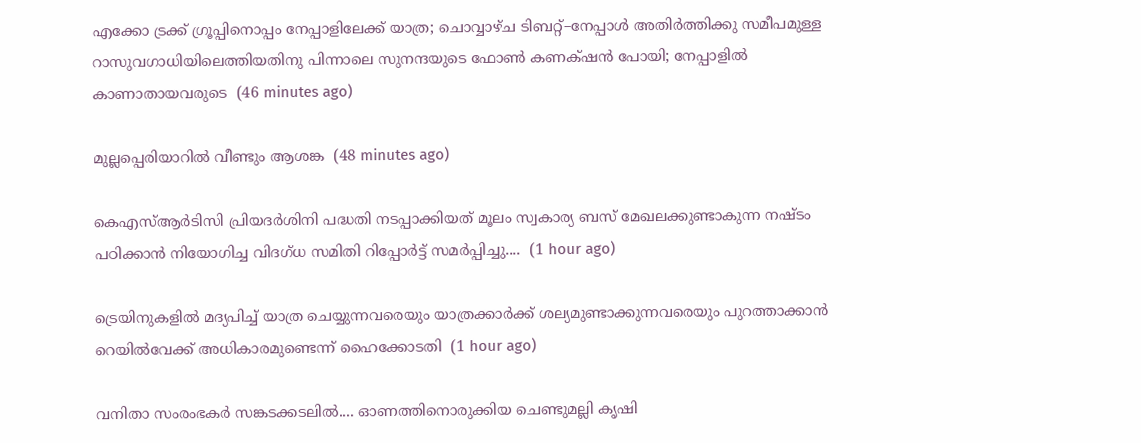എക്കോ ട്രക്ക് ഗ്രൂപ്പിനൊപ്പം നേപ്പാളിലേക്ക് യാത്ര; ചൊവ്വാഴ്ച ടിബറ്റ്–നേപ്പാൾ അതിർത്തിക്കു സമീപമുള്ള റാസുവഗാധിയിലെത്തിയതിനു പിന്നാലെ സുനന്ദയുടെ ഫോൺ കണക്‌ഷൻ പോയി; നേപ്പാളിൽ കാണാതായവരുടെ  (46 minutes ago)

മുല്ലപ്പെരിയാറില്‍ വീണ്ടും ആശങ്ക  (48 minutes ago)

കെഎസ്ആർടിസി പ്രിയദർശിനി പദ്ധതി നടപ്പാക്കിയത് മൂലം സ്വകാര്യ ബസ് മേഖലക്കുണ്ടാകുന്ന നഷ്ടം പഠിക്കാൻ നിയോഗിച്ച വിദഗ്ധ സമിതി റിപ്പോർട്ട് സമർപ്പിച്ചു....  (1 hour ago)

ട്രെയിനുകളില്‍ മദ്യപിച്ച് യാത്ര ചെയ്യുന്നവരെയും യാത്രക്കാര്‍ക്ക് ശല്യമുണ്ടാക്കുന്നവരെയും പുറത്താക്കാന്‍ റെയില്‍വേക്ക് അധികാരമുണ്ടെന്ന് ഹൈക്കോടതി  (1 hour ago)

വനിതാ സംരംഭകർ സങ്കടക്കടലിൽ.... ഓണത്തിനൊരുക്കിയ ചെണ്ടുമല്ലി കൃഷി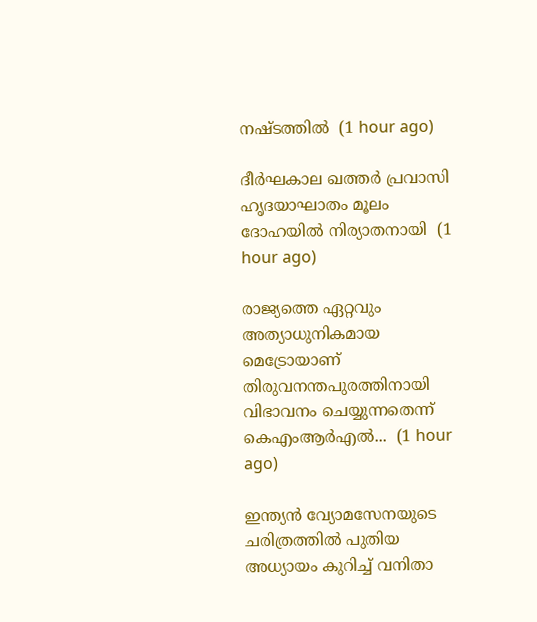നഷ്ടത്തിൽ  (1 hour ago)

ദീർഘകാല ഖത്തർ പ്രവാസി ഹൃദയാഘാതം മൂലം ദോഹയിൽ നിര്യാതനായി  (1 hour ago)

രാജ്യത്തെ ഏറ്റവും അത്യാധുനികമായ മെട്രോയാണ് തിരുവനന്തപുരത്തിനായി വിഭാവനം ചെയ്യുന്നതെന്ന് കെഎംആർഎൽ...  (1 hour ago)

ഇന്ത്യൻ വ്യോമസേനയുടെ ചരിത്രത്തിൽ പുതിയ അധ്യായം കുറിച്ച് വനിതാ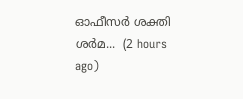ഓഫീസർ ശക്തി ശർമ...  (2 hours ago)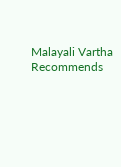Malayali Vartha Recommends